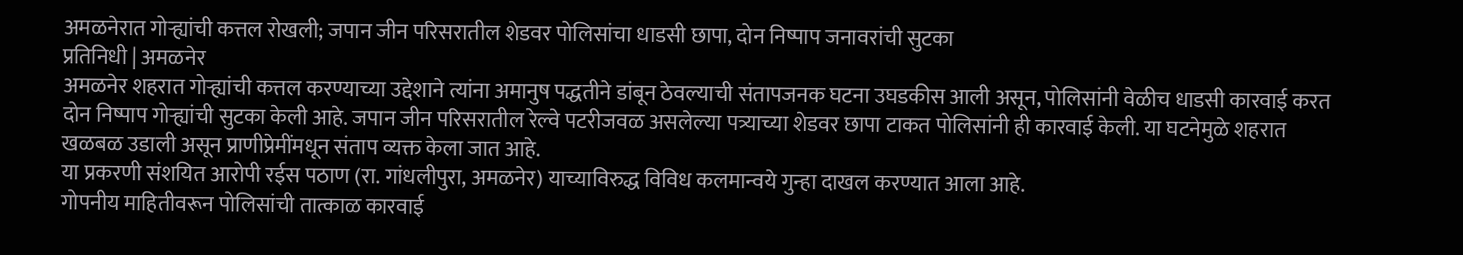अमळनेरात गोऱ्ह्यांची कत्तल रोखली; जपान जीन परिसरातील शेडवर पोलिसांचा धाडसी छापा, दोन निष्पाप जनावरांची सुटका
प्रतिनिधी | अमळनेर
अमळनेर शहरात गोऱ्ह्यांची कत्तल करण्याच्या उद्देशाने त्यांना अमानुष पद्धतीने डांबून ठेवल्याची संतापजनक घटना उघडकीस आली असून, पोलिसांनी वेळीच धाडसी कारवाई करत दोन निष्पाप गोऱ्ह्यांची सुटका केली आहे. जपान जीन परिसरातील रेल्वे पटरीजवळ असलेल्या पत्र्याच्या शेडवर छापा टाकत पोलिसांनी ही कारवाई केली. या घटनेमुळे शहरात खळबळ उडाली असून प्राणीप्रेमींमधून संताप व्यक्त केला जात आहे.
या प्रकरणी संशयित आरोपी रईस पठाण (रा. गांधलीपुरा, अमळनेर) याच्याविरुद्ध विविध कलमान्वये गुन्हा दाखल करण्यात आला आहे.
गोपनीय माहितीवरून पोलिसांची तात्काळ कारवाई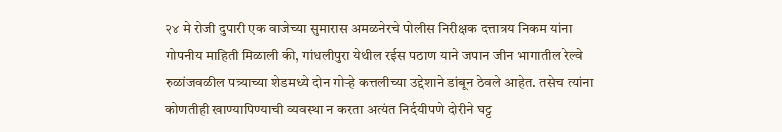२४ मे रोजी दुपारी एक वाजेच्या सुमारास अमळनेरचे पोलीस निरीक्षक दत्तात्रय निकम यांना गोपनीय माहिती मिळाली की, गांधलीपुरा येथील रईस पठाण याने जपान जीन भागातील रेल्वे रुळांजवळील पत्र्याच्या शेडमध्ये दोन गोऱ्हे कत्तलीच्या उद्देशाने डांबून ठेवले आहेत. तसेच त्यांना कोणतीही खाण्यापिण्याची व्यवस्था न करता अत्यंत निर्दयीपणे दोरीने घट्ट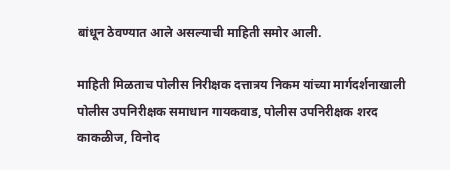बांधून ठेवण्यात आले असल्याची माहिती समोर आली.

माहिती मिळताच पोलीस निरीक्षक दत्तात्रय निकम यांच्या मार्गदर्शनाखाली पोलीस उपनिरीक्षक समाधान गायकवाड, पोलीस उपनिरीक्षक शरद काकळीज, विनोद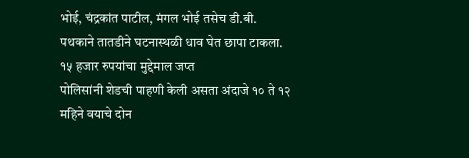भोई, चंद्रकांत पाटील, मंगल भोई तसेच डी.बी. पथकाने तातडीने घटनास्थळी धाव घेत छापा टाकला.
१५ हजार रुपयांचा मुद्देमाल जप्त
पोलिसांनी शेडची पाहणी केली असता अंदाजे १० ते १२ महिने वयाचे दोन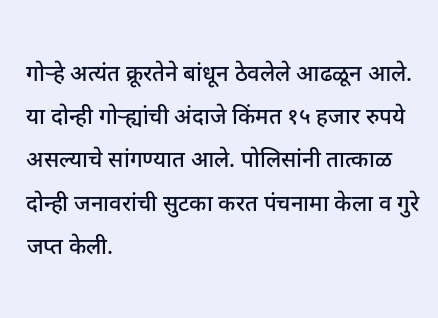गोऱ्हे अत्यंत क्रूरतेने बांधून ठेवलेले आढळून आले. या दोन्ही गोऱ्ह्यांची अंदाजे किंमत १५ हजार रुपये असल्याचे सांगण्यात आले. पोलिसांनी तात्काळ दोन्ही जनावरांची सुटका करत पंचनामा केला व गुरे जप्त केली.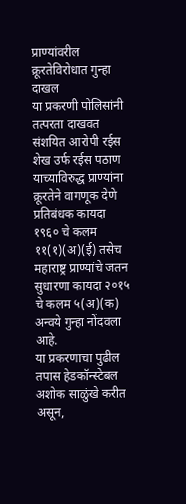प्राण्यांवरील क्रूरतेविरोधात गुन्हा दाखल
या प्रकरणी पोलिसांनी तत्परता दाखवत संशयित आरोपी रईस शेख उर्फ रईस पठाण याच्याविरुद्ध प्राण्यांना क्रूरतेने वागणूक देणे प्रतिबंधक कायदा १९६० चे कलम ११(१)(अ)(ई) तसेच महाराष्ट्र प्राण्यांचे जतन सुधारणा कायदा २०१५ चे कलम ५(अ)(क) अन्वये गुन्हा नोंदवला आहे.
या प्रकरणाचा पुढील तपास हेडकॉन्स्टेबल अशोक साळुंखे करीत असून,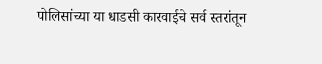पोलिसांच्या या धाडसी कारवाईचे सर्व स्तरांतून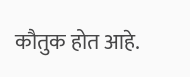कौतुक होत आहे.